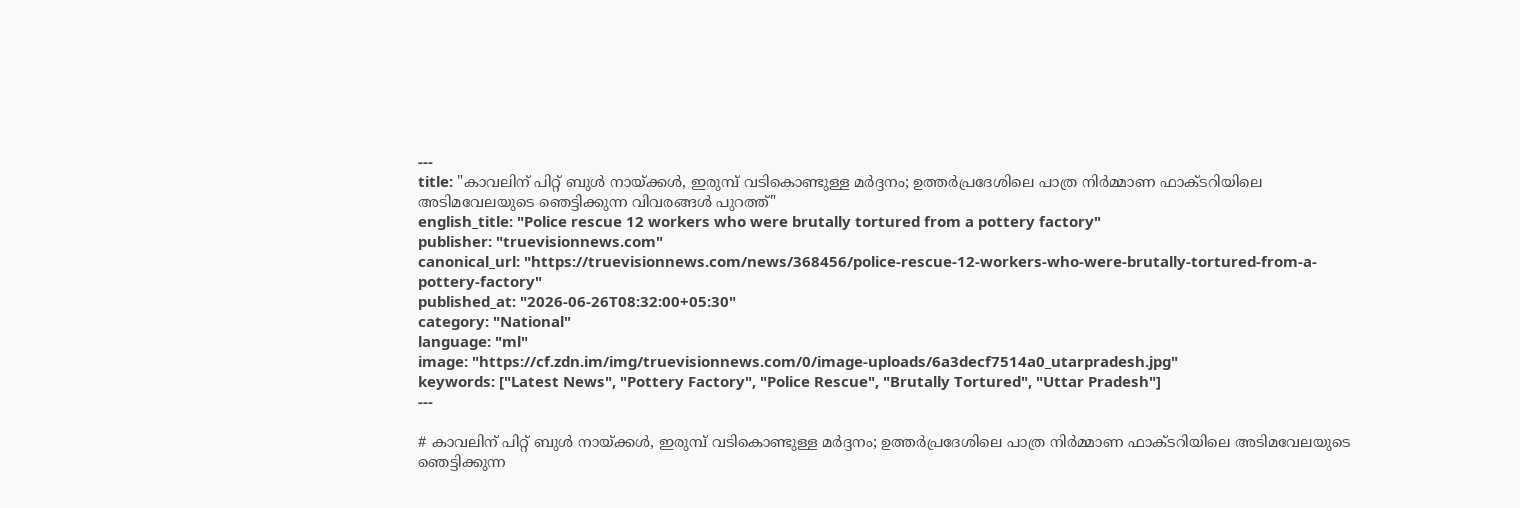---
title: "കാവലിന് പിറ്റ് ബുൾ നായ്ക്കൾ, ഇരുമ്പ് വടികൊണ്ടുള്ള മർദ്ദനം; ഉത്ത‍ർപ്രദേശിലെ പാത്ര നിർമ്മാണ ഫാക്ടറിയിലെ അടിമവേലയുടെ ഞെട്ടിക്കുന്ന വിവരങ്ങൾ പുറത്ത്"
english_title: "Police rescue 12 workers who were brutally tortured from a pottery factory"
publisher: "truevisionnews.com"
canonical_url: "https://truevisionnews.com/news/368456/police-rescue-12-workers-who-were-brutally-tortured-from-a-pottery-factory"
published_at: "2026-06-26T08:32:00+05:30"
category: "National"
language: "ml"
image: "https://cf.zdn.im/img/truevisionnews.com/0/image-uploads/6a3decf7514a0_utarpradesh.jpg"
keywords: ["Latest News", "Pottery Factory", "Police Rescue", "Brutally Tortured", "Uttar Pradesh"]
---

# കാവലിന് പിറ്റ് ബുൾ നായ്ക്കൾ, ഇരുമ്പ് വടികൊണ്ടുള്ള മർദ്ദനം; ഉത്ത‍ർപ്രദേശിലെ പാത്ര നിർമ്മാണ ഫാക്ടറിയിലെ അടിമവേലയുടെ ഞെട്ടിക്കുന്ന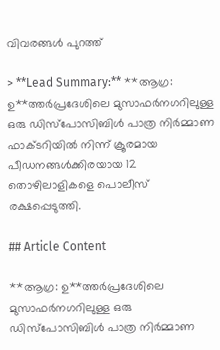വിവരങ്ങൾ പുറത്ത്

> **Lead Summary:** **ആഗ്ര: ഉ**ത്തർപ്രദേശിലെ മുസാഫർനഗറിലുള്ള ഒരു ഡിസ്പോസിബിൾ പാത്ര നിർമ്മാണ ഫാക്ടറിയിൽ നിന്ന് ക്രൂരമായ പീഡനങ്ങൾക്കിരയായ 12 തൊഴിലാളികളെ പൊലീസ് രക്ഷപ്പെടുത്തി.

## Article Content

**ആഗ്ര: ഉ**ത്തർപ്രദേശിലെ മുസാഫർനഗറിലുള്ള ഒരു ഡിസ്പോസിബിൾ പാത്ര നിർമ്മാണ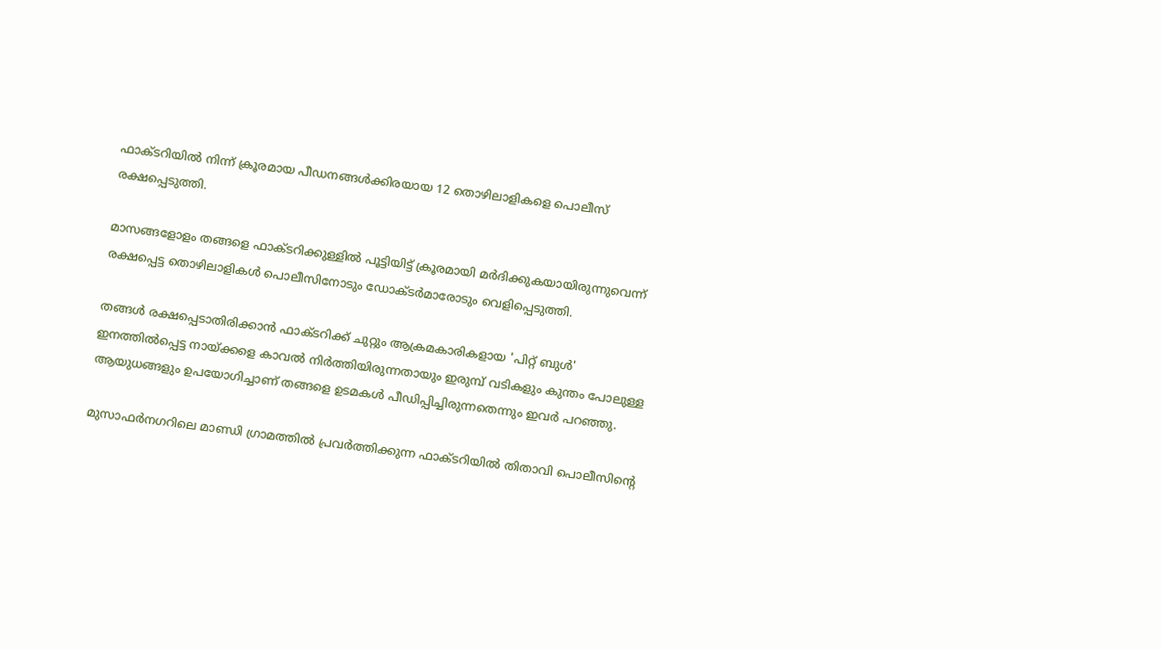ഫാക്ടറിയിൽ നിന്ന് ക്രൂരമായ പീഡനങ്ങൾക്കിരയായ 12 തൊഴിലാളികളെ പൊലീസ് രക്ഷപ്പെടുത്തി.

മാസങ്ങളോളം തങ്ങളെ ഫാക്ടറിക്കുള്ളിൽ പൂട്ടിയിട്ട് ക്രൂരമായി മർദിക്കുകയായിരുന്നുവെന്ന് രക്ഷപ്പെട്ട തൊഴിലാളികൾ പൊലീസിനോടും ഡോക്ടർമാരോടും വെളിപ്പെടുത്തി.

തങ്ങൾ രക്ഷപ്പെടാതിരിക്കാൻ ഫാക്ടറിക്ക് ചുറ്റും ആക്രമകാരികളായ 'പിറ്റ് ബുൾ' ഇനത്തിൽപ്പെട്ട നായ്ക്കളെ കാവൽ നിർത്തിയിരുന്നതായും ഇരുമ്പ് വടികളും കുന്തം പോലുള്ള ആയുധങ്ങളും ഉപയോഗിച്ചാണ് തങ്ങളെ ഉടമകൾ പീഡിപ്പിച്ചിരുന്നതെന്നും ഇവർ പറഞ്ഞു.

മുസാഫർനഗറിലെ മാണ്ഡി ഗ്രാമത്തിൽ പ്രവർത്തിക്കുന്ന ഫാക്ടറിയിൽ തിതാവി പൊലീസിന്റെ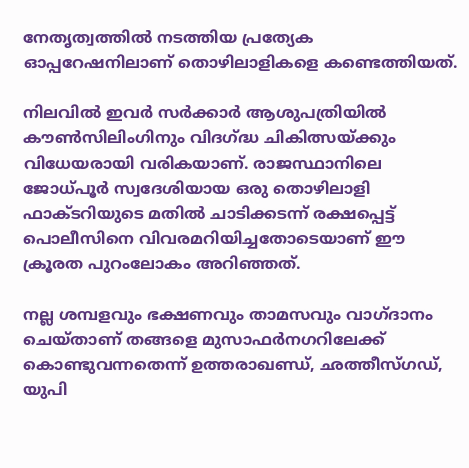നേതൃത്വത്തിൽ നടത്തിയ പ്രത്യേക ഓപ്പറേഷനിലാണ് തൊഴിലാളികളെ കണ്ടെത്തിയത്.

നിലവിൽ ഇവർ സർക്കാർ ആശുപത്രിയിൽ കൗൺസിലിംഗിനും വിദഗ്ദ്ധ ചികിത്സയ്ക്കും വിധേയരായി വരികയാണ്. രാജസ്ഥാനിലെ ജോധ്പൂർ സ്വദേശിയായ ഒരു തൊഴിലാളി ഫാക്ടറിയുടെ മതിൽ ചാടിക്കടന്ന് രക്ഷപ്പെട്ട് പൊലീസിനെ വിവരമറിയിച്ചതോടെയാണ് ഈ ക്രൂരത പുറംലോകം അറിഞ്ഞത്.

നല്ല ശമ്പളവും ഭക്ഷണവും താമസവും വാഗ്ദാനം ചെയ്താണ് തങ്ങളെ മുസാഫർനഗറിലേക്ക് കൊണ്ടുവന്നതെന്ന് ഉത്തരാഖണ്ഡ്, ഛത്തീസ്ഗഡ്, യുപി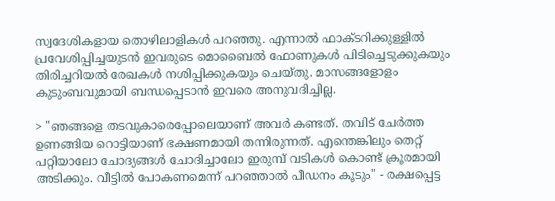സ്വദേശികളായ തൊഴിലാളികൾ പറഞ്ഞു. എന്നാൽ ഫാക്ടറിക്കുള്ളിൽ പ്രവേശിപ്പിച്ചയുടൻ ഇവരുടെ മൊബൈൽ ഫോണുകൾ പിടിച്ചെടുക്കുകയും തിരിച്ചറിയൽ രേഖകൾ നശിപ്പിക്കുകയും ചെയ്തു. മാസങ്ങളോളം കുടുംബവുമായി ബന്ധപ്പെടാൻ ഇവരെ അനുവദിച്ചില്ല.

> "ഞങ്ങളെ തടവുകാരെപ്പോലെയാണ് അവർ കണ്ടത്. തവിട് ചേർത്ത ഉണങ്ങിയ റൊട്ടിയാണ് ഭക്ഷണമായി തന്നിരുന്നത്. എന്തെങ്കിലും തെറ്റ് പറ്റിയാലോ ചോദ്യങ്ങൾ ചോദിച്ചാലോ ഇരുമ്പ് വടികൾ കൊണ്ട് ക്രൂരമായി അടിക്കും. വീട്ടിൽ പോകണമെന്ന് പറഞ്ഞാൽ പീഡനം കൂടും" - രക്ഷപ്പെട്ട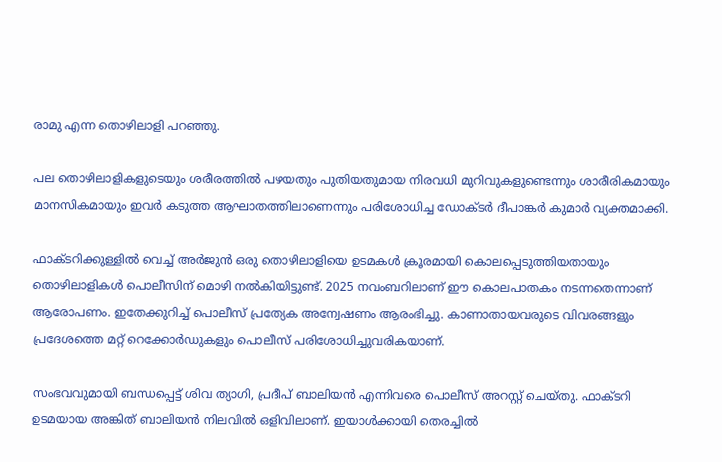രാമു എന്ന തൊഴിലാളി പറഞ്ഞു.

പല തൊഴിലാളികളുടെയും ശരീരത്തിൽ പഴയതും പുതിയതുമായ നിരവധി മുറിവുകളുണ്ടെന്നും ശാരീരികമായും മാനസികമായും ഇവർ കടുത്ത ആഘാതത്തിലാണെന്നും പരിശോധിച്ച ഡോക്ടർ ദീപാങ്കർ കുമാർ വ്യക്തമാക്കി.

ഫാക്ടറിക്കുള്ളിൽ വെച്ച് അർജുൻ ഒരു തൊഴിലാളിയെ ഉടമകൾ ക്രൂരമായി കൊലപ്പെടുത്തിയതായും തൊഴിലാളികൾ പൊലീസിന് മൊഴി നൽകിയിട്ടുണ്ട്. 2025 നവംബറിലാണ് ഈ കൊലപാതകം നടന്നതെന്നാണ് ആരോപണം. ഇതേക്കുറിച്ച് പൊലീസ് പ്രത്യേക അന്വേഷണം ആരംഭിച്ചു. കാണാതായവരുടെ വിവരങ്ങളും പ്രദേശത്തെ മറ്റ് റെക്കോർഡുകളും പൊലീസ് പരിശോധിച്ചുവരികയാണ്.

സംഭവവുമായി ബന്ധപ്പെട്ട് ശിവ ത്യാഗി, പ്രദീപ് ബാലിയൻ എന്നിവരെ പൊലീസ് അറസ്റ്റ് ചെയ്തു. ഫാക്ടറി ഉടമയായ അങ്കിത് ബാലിയൻ നിലവിൽ ഒളിവിലാണ്. ഇയാൾക്കായി തെരച്ചിൽ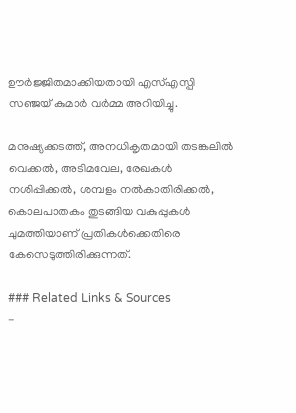ഊർജ്ജിതമാക്കിയതായി എസ്എസ്പി സഞ്ജയ് കുമാർ വർമ്മ അറിയിച്ചു.

മനുഷ്യക്കടത്ത്, അനധികൃതമായി തടങ്കലിൽ വെക്കൽ, അടിമവേല, രേഖകൾ നശിപ്പിക്കൽ, ശമ്പളം നൽകാതിരിക്കൽ, കൊലപാതകം തുടങ്ങിയ വകുപ്പുകൾ ചുമത്തിയാണ് പ്രതികൾക്കെതിരെ കേസെടുത്തിരിക്കുന്നത്.

### Related Links & Sources
-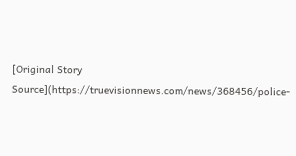[Original Story Source](https://truevisionnews.com/news/368456/police-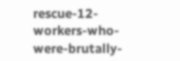rescue-12-workers-who-were-brutally-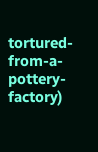tortured-from-a-pottery-factory)